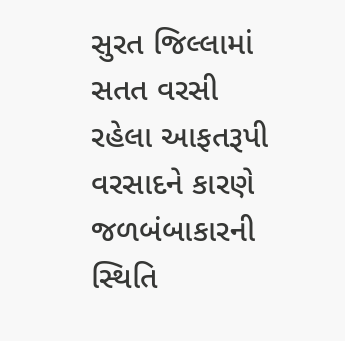સુરત જિલ્લામાં સતત વરસી રહેલા આફતરૂપી વરસાદને કારણે જળબંબાકારની સ્થિતિ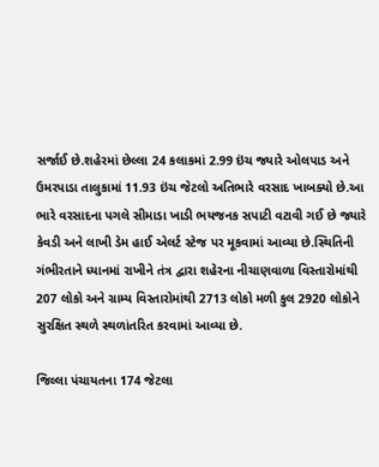સર્જાઈ છે.શહેરમાં છેલ્લા 24 કલાકમાં 2.99 ઇંચ જ્યારે ઓલપાડ અને ઉમરપાડા તાલુકામાં 11.93 ઇંચ જેટલો અતિભારે વરસાદ ખાબક્યો છે.આ ભારે વરસાદના પગલે સીમાડા ખાડી ભયજનક સપાટી વટાવી ગઈ છે જ્યારે કેવડી અને લાખી ડેમ હાઈ એલર્ટ સ્ટેજ પર મૂકવામાં આવ્યા છે.સ્થિતિની ગંભીરતાને ધ્યાનમાં રાખીને તંત્ર દ્વારા શહેરના નીચાણવાળા વિસ્તારોમાંથી 207 લોકો અને ગ્રામ્ય વિસ્તારોમાંથી 2713 લોકો મળી કુલ 2920 લોકોને સુરક્ષિત સ્થળે સ્થળાંતરિત કરવામાં આવ્યા છે.

જિલ્લા પંચાયતના 174 જેટલા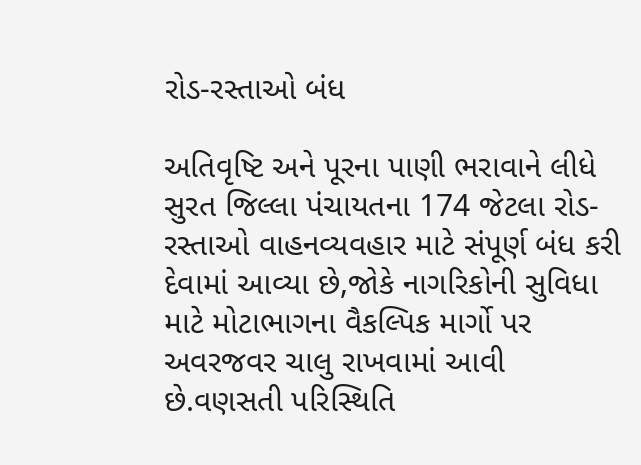રોડ-રસ્તાઓ બંધ

અતિવૃષ્ટિ અને પૂરના પાણી ભરાવાને લીધે સુરત જિલ્લા પંચાયતના 174 જેટલા રોડ-રસ્તાઓ વાહનવ્યવહાર માટે સંપૂર્ણ બંધ કરી દેવામાં આવ્યા છે,જોકે નાગરિકોની સુવિધા માટે મોટાભાગના વૈકલ્પિક માર્ગો પર અવરજવર ચાલુ રાખવામાં આવી છે.વણસતી પરિસ્થિતિ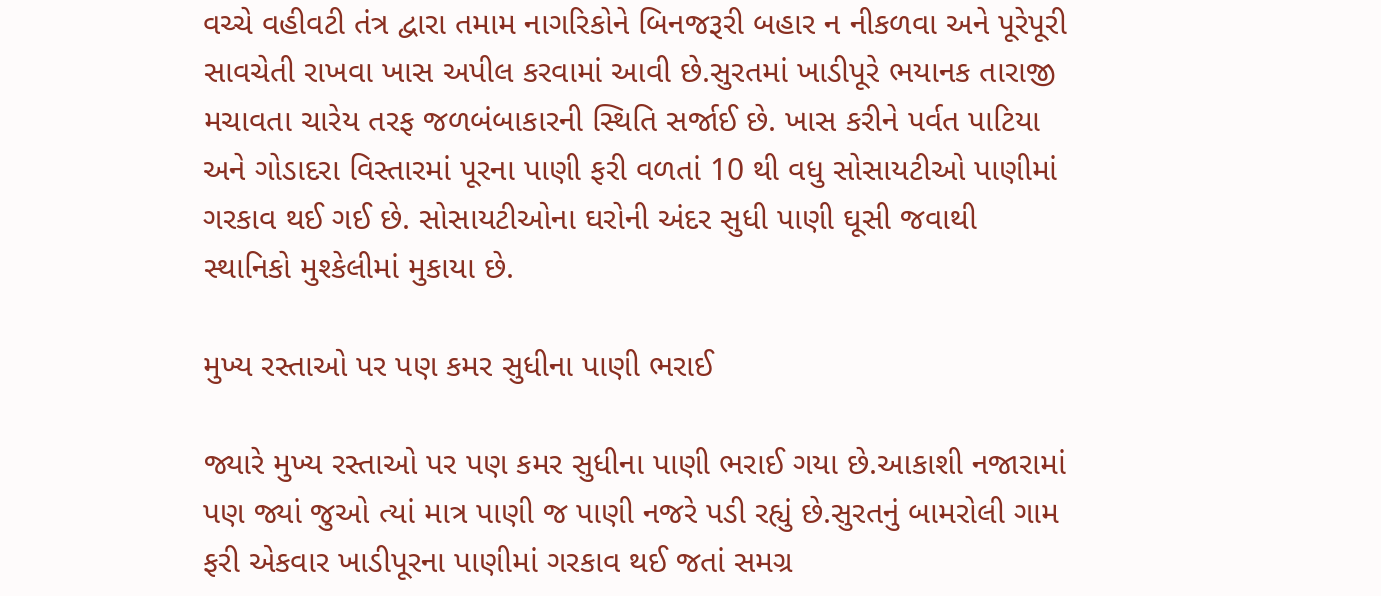વચ્ચે વહીવટી તંત્ર દ્વારા તમામ નાગરિકોને બિનજરૂરી બહાર ન નીકળવા અને પૂરેપૂરી સાવચેતી રાખવા ખાસ અપીલ કરવામાં આવી છે.સુરતમાં ખાડીપૂરે ભયાનક તારાજી મચાવતા ચારેય તરફ જળબંબાકારની સ્થિતિ સર્જાઈ છે. ખાસ કરીને પર્વત પાટિયા અને ગોડાદરા વિસ્તારમાં પૂરના પાણી ફરી વળતાં 10 થી વધુ સોસાયટીઓ પાણીમાં ગરકાવ થઈ ગઈ છે. સોસાયટીઓના ઘરોની અંદર સુધી પાણી ઘૂસી જવાથી સ્થાનિકો મુશ્કેલીમાં મુકાયા છે.

મુખ્ય રસ્તાઓ પર પણ કમર સુધીના પાણી ભરાઈ

જ્યારે મુખ્ય રસ્તાઓ પર પણ કમર સુધીના પાણી ભરાઈ ગયા છે.આકાશી નજારામાં પણ જ્યાં જુઓ ત્યાં માત્ર પાણી જ પાણી નજરે પડી રહ્યું છે.સુરતનું બામરોલી ગામ ફરી એકવાર ખાડીપૂરના પાણીમાં ગરકાવ થઈ જતાં સમગ્ર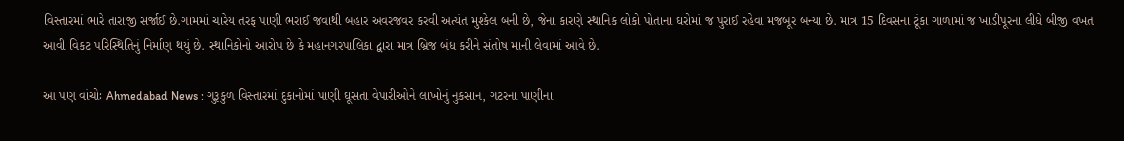વિસ્તારમાં ભારે તારાજી સર્જાઈ છે.ગામમાં ચારેય તરફ પાણી ભરાઈ જવાથી બહાર અવરજવર કરવી અત્યંત મુશ્કેલ બની છે, જેના કારણે સ્થાનિક લોકો પોતાના ઘરોમાં જ પુરાઈ રહેવા મજબૂર બન્યા છે. માત્ર 15 દિવસના ટૂંકા ગાળામાં જ ખાડીપૂરના લીધે બીજી વખત આવી વિકટ પરિસ્થિતિનું નિર્માણ થયું છે. સ્થાનિકોનો આરોપ છે કે મહાનગરપાલિકા દ્વારા માત્ર બ્રિજ બંધ કરીને સંતોષ માની લેવામાં આવે છે.

આ પણ વાંચોઃ Ahmedabad News : ગુરૂકુળ વિસ્તારમાં દુકાનોમાં પાણી ઘૂસતા વેપારીઓને લાખોનું નુકસાન, ગટરના પાણીના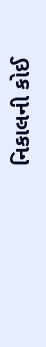નિકાલની કોઈ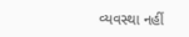વ્યવસ્થા નહીં